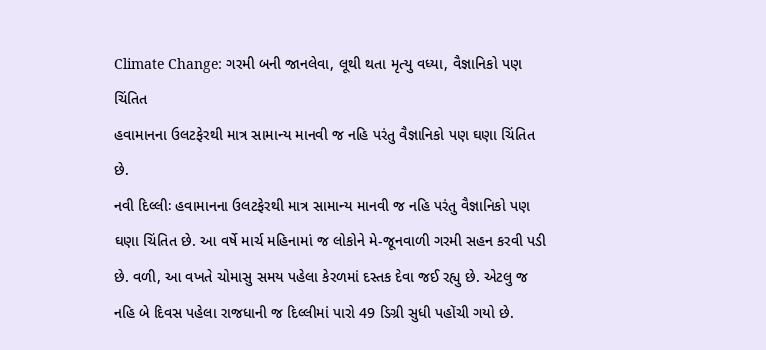Climate Change: ગરમી બની જાનલેવા, લૂથી થતા મૃત્યુ વધ્યા, વૈજ્ઞાનિકો પણ ચિંતિત
હવામાનના ઉલટફેરથી માત્ર સામાન્ય માનવી જ નહિ પરંતુ વૈજ્ઞાનિકો પણ ઘણા ચિંતિત છે.
નવી દિલ્લીઃ હવામાનના ઉલટફેરથી માત્ર સામાન્ય માનવી જ નહિ પરંતુ વૈજ્ઞાનિકો પણ ઘણા ચિંતિત છે. આ વર્ષે માર્ચ મહિનામાં જ લોકોને મે-જૂનવાળી ગરમી સહન કરવી પડી છે. વળી, આ વખતે ચોમાસુ સમય પહેલા કેરળમાં દસ્તક દેવા જઈ રહ્યુ છે. એટલુ જ નહિ બે દિવસ પહેલા રાજધાની જ દિલ્લીમાં પારો 49 ડિગ્રી સુધી પહોંચી ગયો છે.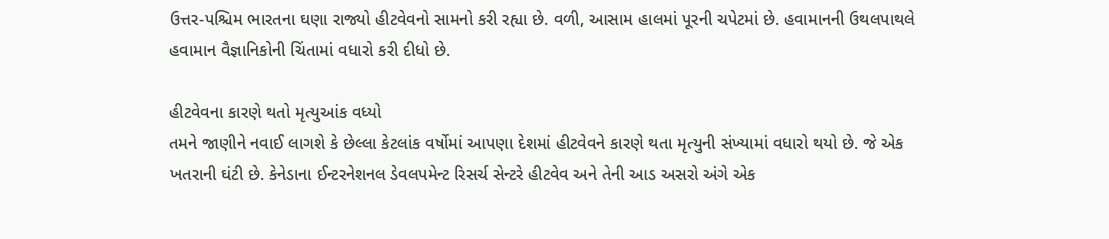ઉત્તર-પશ્ચિમ ભારતના ઘણા રાજ્યો હીટવેવનો સામનો કરી રહ્યા છે. વળી, આસામ હાલમાં પૂરની ચપેટમાં છે. હવામાનની ઉથલપાથલે હવામાન વૈજ્ઞાનિકોની ચિંતામાં વધારો કરી દીધો છે.

હીટવેવના કારણે થતો મૃત્યુઆંક વધ્યો
તમને જાણીને નવાઈ લાગશે કે છેલ્લા કેટલાંક વર્ષોમાં આપણા દેશમાં હીટવેવને કારણે થતા મૃત્યુની સંખ્યામાં વધારો થયો છે. જે એક ખતરાની ઘંટી છે. કેનેડાના ઈન્ટરનેશનલ ડેવલપમેન્ટ રિસર્ચ સેન્ટરે હીટવેવ અને તેની આડ અસરો અંગે એક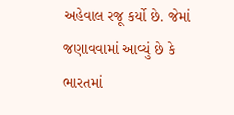અહેવાલ રજૂ કર્યો છે. જેમાં જણાવવામાં આવ્યું છે કે ભારતમાં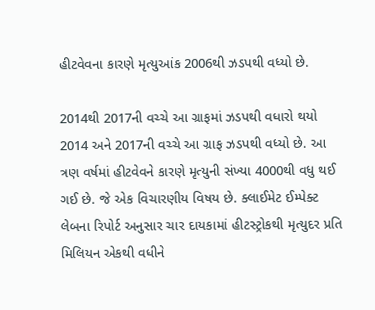હીટવેવના કારણે મૃત્યુઆંક 2006થી ઝડપથી વધ્યો છે.

2014થી 2017ની વચ્ચે આ ગ્રાફમાં ઝડપથી વધારો થયો
2014 અને 2017ની વચ્ચે આ ગ્રાફ ઝડપથી વધ્યો છે. આ ત્રણ વર્ષમાં હીટવેવને કારણે મૃત્યુની સંખ્યા 4000થી વધુ થઈ ગઈ છે. જે એક વિચારણીય વિષય છે. ક્લાઈમેટ ઈમ્પેક્ટ લેબના રિપોર્ટ અનુસાર ચાર દાયકામાં હીટસ્ટ્રોકથી મૃત્યુદર પ્રતિ મિલિયન એકથી વધીને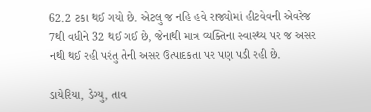62.2 ટકા થઈ ગયો છે. એટલુ જ નહિ હવે રાજ્યોમાં હીટવેવની એવરેજ 7થી વધીને 32 થઈ ગઈ છે, જેનાથી માત્ર વ્યક્તિના સ્વાસ્થ્ય પર જ અસર નથી થઈ રહી પરંતુ તેની અસર ઉત્પાદકતા પર પણ પડી રહી છે.

ડાયેરિયા, ડેગ્યુ, તાવ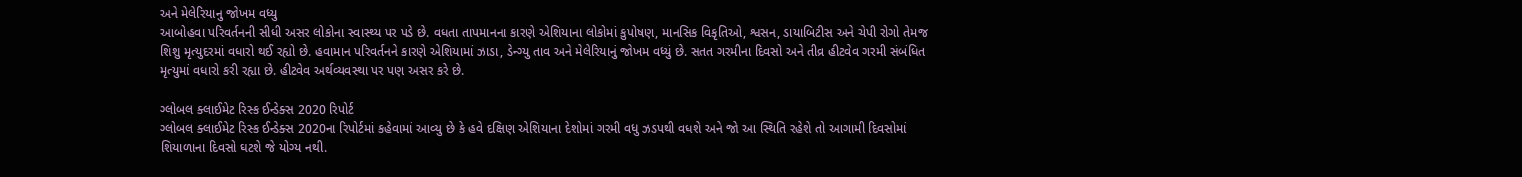અને મેલેરિયાનુ જોખમ વધ્યુ
આબોહવા પરિવર્તનની સીધી અસર લોકોના સ્વાસ્થ્ય પર પડે છે. વધતા તાપમાનના કારણે એશિયાના લોકોમાં કુપોષણ, માનસિક વિકૃતિઓ, શ્વસન, ડાયાબિટીસ અને ચેપી રોગો તેમજ શિશુ મૃત્યુદરમાં વધારો થઈ રહ્યો છે. હવામાન પરિવર્તનને કારણે એશિયામાં ઝાડા, ડેન્ગ્યુ તાવ અને મેલેરિયાનું જોખમ વધ્યું છે. સતત ગરમીના દિવસો અને તીવ્ર હીટવેવ ગરમી સંબંધિત મૃત્યુમાં વધારો કરી રહ્યા છે. હીટવેવ અર્થવ્યવસ્થા પર પણ અસર કરે છે.

ગ્લોબલ ક્લાઈમેટ રિસ્ક ઈન્ડેક્સ 2020 રિપોર્ટ
ગ્લોબલ ક્લાઈમેટ રિસ્ક ઈન્ડેક્સ 2020ના રિપોર્ટમાં કહેવામાં આવ્યુ છે કે હવે દક્ષિણ એશિયાના દેશોમાં ગરમી વધુ ઝડપથી વધશે અને જો આ સ્થિતિ રહેશે તો આગામી દિવસોમાં શિયાળાના દિવસો ઘટશે જે યોગ્ય નથી.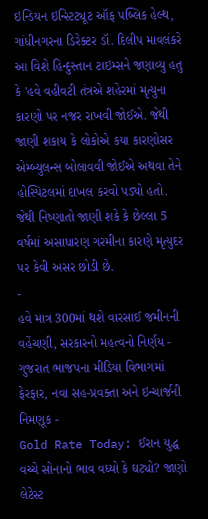ઇન્ડિયન ઇન્સ્ટિટ્યૂટ ઑફ પબ્લિક હેલ્થ, ગાંધીનગરના ડિરેક્ટર ડૉ. દિલીપ માવલંકરે આ વિશે હિન્દુસ્તાન ટાઇમ્સને જણાવ્યુ હતુ કે 'હવે વહીવટી તંત્રએ શહેરમાં મૃત્યુના કારણો પર નજર રાખવી જોઈએ. જેથી જાણી શકાય કે લોકોએ કયા કારણોસર એમ્બ્યુલન્સ બોલાવવી જોઈએ અથવા તેને હોસ્પિટલમાં દાખલ કરવો પડ્યો હતો. જેથી નિષ્ણાતો જાણી શકે કે છેલ્લા 5 વર્ષમાં અસાધારણ ગરમીના કારણે મૃત્યુદર પર કેવી અસર છોડી છે.
-
હવે માત્ર 300માં થશે વારસાઈ જમીનની વહેંચણી, સરકારનો મહત્વનો નિર્ણય -
ગુજરાત ભાજપના મીડિયા વિભાગમાં ફેરફાર, નવા સહ-પ્રવક્તા અને ઇન્ચાર્જની નિમણૂક -
Gold Rate Today: ઈરાન યુદ્ધ વચ્ચે સોનાનો ભાવ વધ્યો કે ઘટ્યો? જાણો લેટેસ્ટ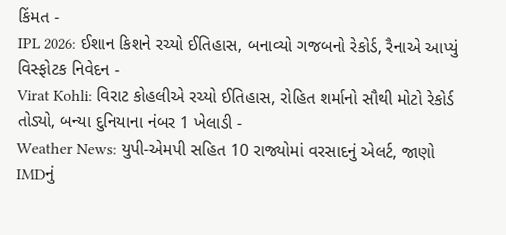કિંમત -
IPL 2026: ઈશાન કિશને રચ્યો ઈતિહાસ, બનાવ્યો ગજબનો રેકોર્ડ, રૈનાએ આપ્યું વિસ્ફોટક નિવેદન -
Virat Kohli: વિરાટ કોહલીએ રચ્યો ઈતિહાસ, રોહિત શર્માનો સૌથી મોટો રેકોર્ડ તોડ્યો, બન્યા દુનિયાના નંબર 1 ખેલાડી -
Weather News: યુપી-એમપી સહિત 10 રાજ્યોમાં વરસાદનું એલર્ટ, જાણો IMDનું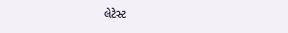લેટેસ્ટ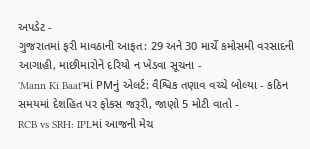અપડેટ -
ગુજરાતમાં ફરી માવઠાની આફત: 29 અને 30 માર્ચે કમોસમી વરસાદની આગાહી, માછીમારોને દરિયો ન ખેડવા સૂચના -
'Mann Ki Baat'માં PMનું એલર્ટ: વૈશ્વિક તણાવ વચ્ચે બોલ્યા - કઠિન સમયમાં દેશહિત પર ફોકસ જરૂરી, જાણો 5 મોટી વાતો -
RCB vs SRH: IPLમાં આજની મેચ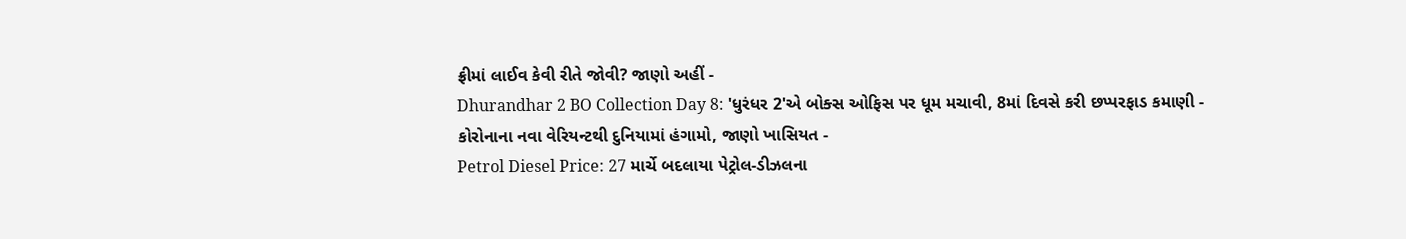ફ્રીમાં લાઈવ કેવી રીતે જોવી? જાણો અહીં -
Dhurandhar 2 BO Collection Day 8: 'ધુરંધર 2'એ બોક્સ ઓફિસ પર ધૂમ મચાવી, 8માં દિવસે કરી છપ્પરફાડ કમાણી -
કોરોનાના નવા વેરિયન્ટથી દુનિયામાં હંગામો, જાણો ખાસિયત -
Petrol Diesel Price: 27 માર્ચે બદલાયા પેટ્રોલ-ડીઝલના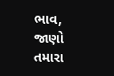ભાવ, જાણો તમારા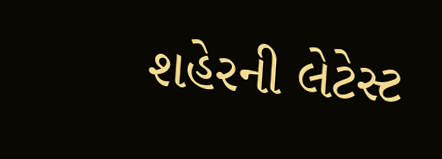શહેરની લેટેસ્ટ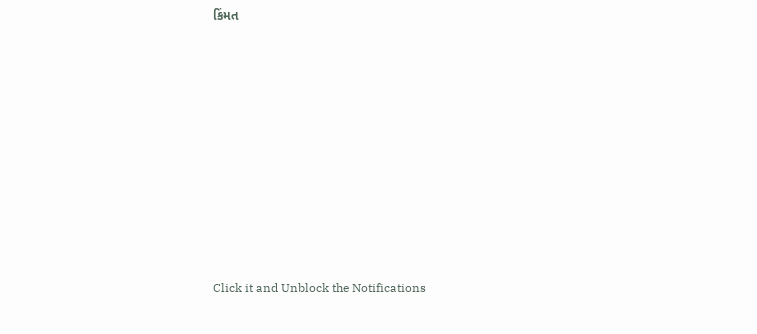કિંમત










Click it and Unblock the Notifications